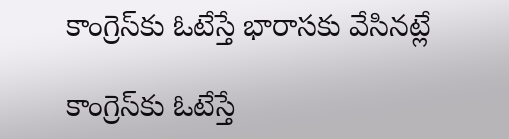కాంగ్రెస్‌కు ఓటేస్తే భారాసకు వేసినట్లే

కాంగ్రెస్‌కు ఓటేస్తే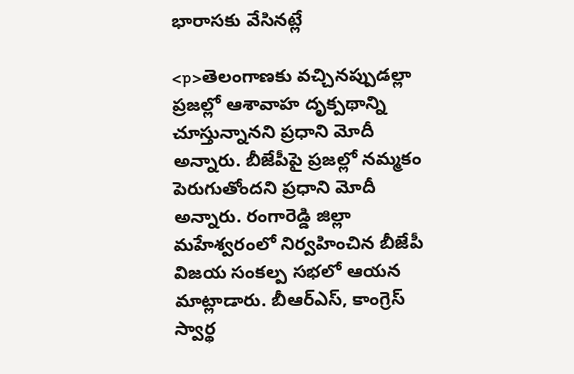భారాసకు వేసినట్లే

<p>తెలంగాణకు వచ్చినప్పుడల్లా ప్రజల్లో ఆశావాహ దృక్పథాన్ని చూస్తున్నానని ప్రధాని మోదీ అన్నారు. బీజేపీపై ప్రజల్లో నమ్మకం పెరుగుతోందని ప్రధాని మోదీ అన్నారు. రంగారెడ్డి జిల్లా మహేశ్వరంలో నిర్వహించిన బీజేపీ విజయ సంకల్ప సభలో ఆయన మాట్లాడారు. బీఆర్ఎస్, కాంగ్రెస్‌ స్వార్థ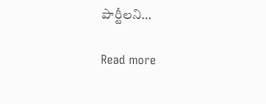పార్టీలని…

Read more